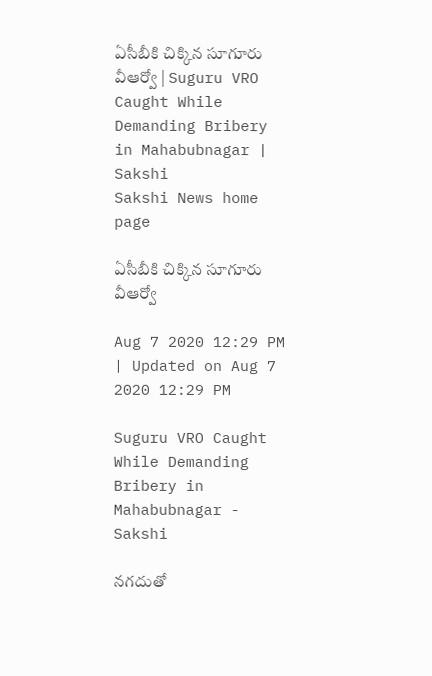ఏసీబీకి చిక్కిన సూగూరు వీఆర్వో | Suguru VRO Caught While Demanding Bribery in Mahabubnagar | Sakshi
Sakshi News home page

ఏసీబీకి చిక్కిన సూగూరు వీఆర్వో

Aug 7 2020 12:29 PM | Updated on Aug 7 2020 12:29 PM

Suguru VRO Caught While Demanding Bribery in Mahabubnagar - Sakshi

నగదుతో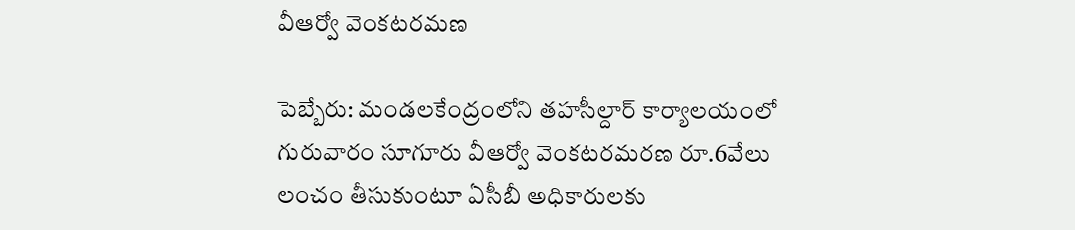వీఆర్వో వెంకటరమణ

పెబ్బేరు: మండలకేంద్రంలోని తహసీల్దార్‌ కార్యాలయంలో గురువారం సూగూరు వీఆర్వో వెంకటరమరణ రూ.6వేలు లంచం తీసుకుంటూ ఏసీబీ అధికారులకు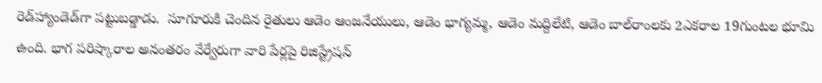రెడ్‌హ్యాండెడ్‌గా పట్టుబడ్డాడు.  సూగూరుకి చెందిన రైతులు ఆడెం ఆంజనేయులు, ఆడెం భాగ్యమ్మ, ఆడెం మద్దిలేటి, ఆడెం బాల్‌రాంలకు 2ఎకరాల 19గుంటల భూమి ఉంది. భాగ పరిష్కారాల అనంతరం వేర్వేరుగా వారి పేర్లపై రిజిస్ట్రేషన్‌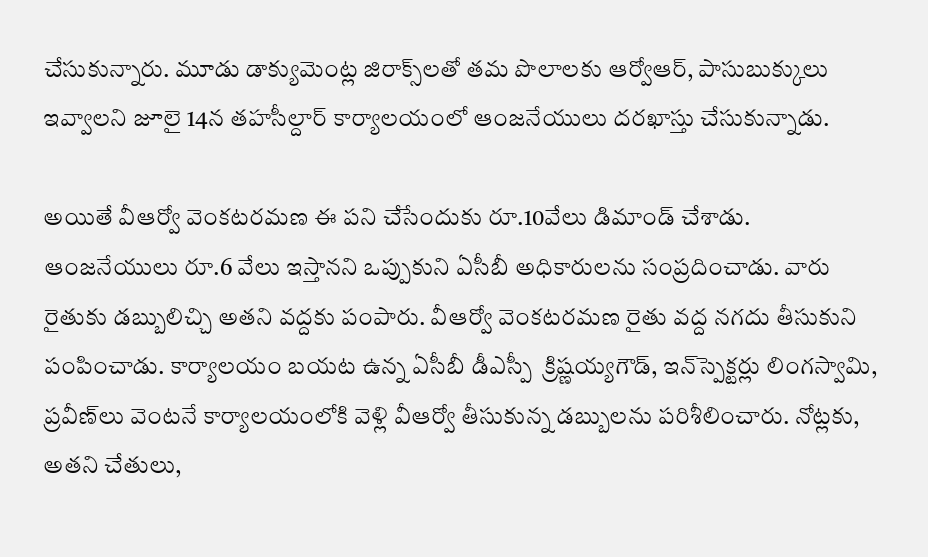చేసుకున్నారు. మూడు డాక్యుమెంట్ల జిరాక్స్‌లతో తమ పొలాలకు ఆర్వోఆర్, పాసుబుక్కులు ఇవ్వాలని జూలై 14న తహసీల్దార్‌ కార్యాలయంలో ఆంజనేయులు దరఖాస్తు చేసుకున్నాడు.

అయితే వీఆర్వో వెంకటరమణ ఈ పని చేసేందుకు రూ.10వేలు డిమాండ్‌ చేశాడు. ఆంజనేయులు రూ.6 వేలు ఇస్తానని ఒప్పుకుని ఏసీబీ అధికారులను సంప్రదించాడు. వారు రైతుకు డబ్బులిచ్చి అతని వద్దకు పంపారు. వీఆర్వో వెంకటరమణ రైతు వద్ద నగదు తీసుకుని  పంపించాడు. కార్యాలయం బయట ఉన్న ఏసీబీ డీఎస్పీ  క్రిష్ణయ్యగౌడ్, ఇన్‌స్పెక్టర్లు లింగస్వామి, ప్రవీణ్‌లు వెంటనే కార్యాలయంలోకి వెళ్లి వీఆర్వో తీసుకున్న డబ్బులను పరిశీలించారు. నోట్లకు, అతని చేతులు,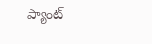ప్యాంట్‌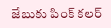జేబుకు పింక్‌ కలర్‌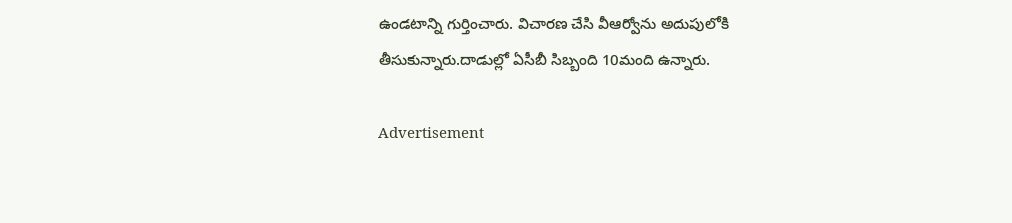ఉండటాన్ని గుర్తించారు. విచారణ చేసి వీఆర్వోను అదుపులోకి తీసుకున్నారు.దాడుల్లో ఏసీబీ సిబ్బంది 10మంది ఉన్నారు.

Advertisement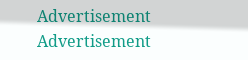Advertisement
Advertisement